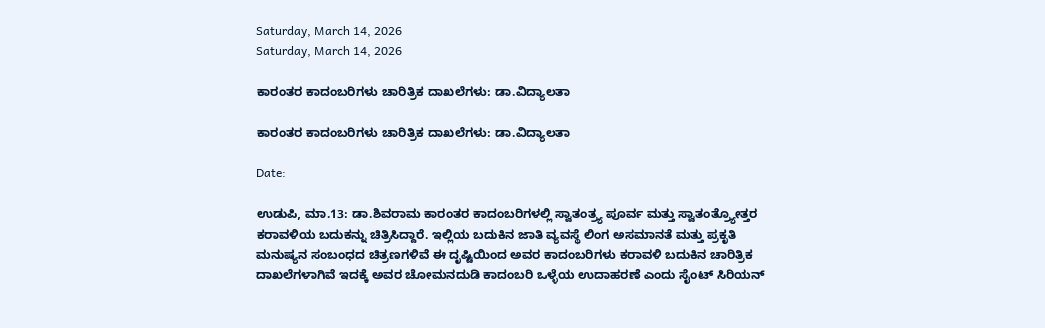Saturday, March 14, 2026
Saturday, March 14, 2026

ಕಾರಂತರ ಕಾದಂಬರಿಗಳು ಚಾರಿತ್ರಿಕ ದಾಖಲೆಗಳು: ಡಾ.ವಿದ್ಯಾಲತಾ

ಕಾರಂತರ ಕಾದಂಬರಿಗಳು ಚಾರಿತ್ರಿಕ ದಾಖಲೆಗಳು: ಡಾ.ವಿದ್ಯಾಲತಾ

Date:

ಉಡುಪಿ, ಮಾ.13: ಡಾ.ಶಿವರಾಮ ಕಾರಂತರ ಕಾದಂಬರಿಗಳಲ್ಲಿ ಸ್ವಾತಂತ್ರ್ಯ ಪೂರ್ವ ಮತ್ತು ಸ್ವಾತಂತ್ರ್ಯೋತ್ತರ ಕರಾವಳಿಯ ಬದುಕನ್ನು ಚಿತ್ರಿಸಿದ್ದಾರೆ. ಇಲ್ಲಿಯ ಬದುಕಿನ ಜಾತಿ ವ್ಯವಸ್ಥೆ ಲಿಂಗ ಅಸಮಾನತೆ ಮತ್ತು ಪ್ರಕೃತಿ ಮನುಷ್ಯನ ಸಂಬಂಧದ ಚಿತ್ರಣಗಳಿವೆ ಈ ದೃಷ್ಟಿಯಿಂದ ಅವರ ಕಾದಂಬರಿಗಳು ಕರಾವಳಿ ಬದುಕಿನ ಚಾರಿತ್ರಿಕ ದಾಖಲೆಗಳಾಗಿವೆ ಇದಕ್ಕೆ ಅವರ ಚೋಮನದುಡಿ ಕಾದಂಬರಿ ಒಳ್ಳೆಯ ಉದಾಹರಣೆ ಎಂದು ಸೈಂಟ್ ಸಿರಿಯನ್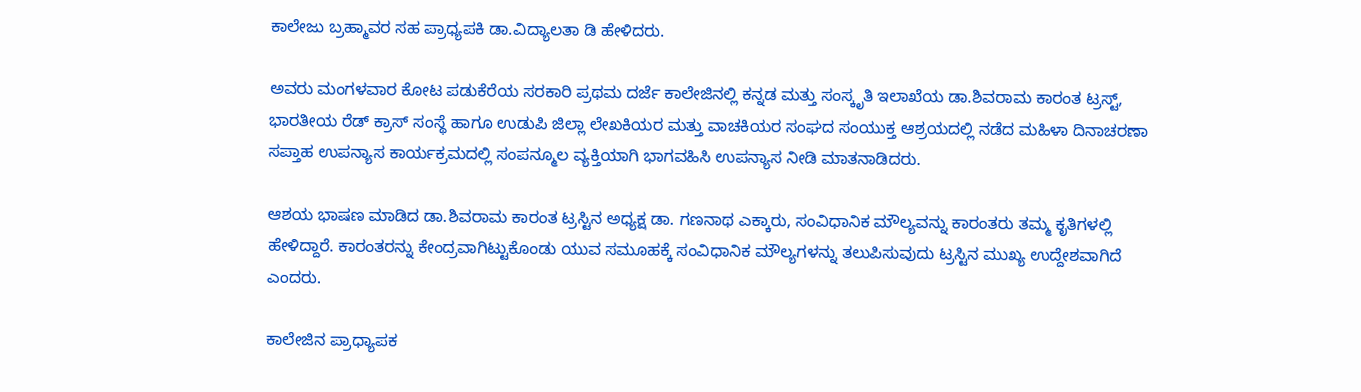ಕಾಲೇಜು ಬ್ರಹ್ಮಾವರ ಸಹ ಪ್ರಾಧ್ಯಪಕಿ ಡಾ.ವಿದ್ಯಾಲತಾ ಡಿ ಹೇಳಿದರು.

ಅವರು ಮಂಗಳವಾರ ಕೋಟ ಪಡುಕೆರೆಯ ಸರಕಾರಿ ಪ್ರಥಮ ದರ್ಜೆ ಕಾಲೇಜಿನಲ್ಲಿ ಕನ್ನಡ ಮತ್ತು ಸಂಸ್ಕೃತಿ ಇಲಾಖೆಯ ಡಾ.ಶಿವರಾಮ ಕಾರಂತ ಟ್ರಸ್ಟ್, ಭಾರತೀಯ ರೆಡ್ ಕ್ರಾಸ್ ಸಂಸ್ಥೆ ಹಾಗೂ ಉಡುಪಿ ಜಿಲ್ಲಾ ಲೇಖಕಿಯರ ಮತ್ತು ವಾಚಕಿಯರ ಸಂಘದ ಸಂಯುಕ್ತ ಆಶ್ರಯದಲ್ಲಿ ನಡೆದ ಮಹಿಳಾ ದಿನಾಚರಣಾ ಸಪ್ತಾಹ ಉಪನ್ಯಾಸ ಕಾರ್ಯಕ್ರಮದಲ್ಲಿ ಸಂಪನ್ಮೂಲ ವ್ಯಕ್ತಿಯಾಗಿ ಭಾಗವಹಿಸಿ ಉಪನ್ಯಾಸ ನೀಡಿ ಮಾತನಾಡಿದರು.

ಆಶಯ ಭಾಷಣ ಮಾಡಿದ ಡಾ.ಶಿವರಾಮ ಕಾರಂತ ಟ್ರಸ್ಟಿನ ಅಧ್ಯಕ್ಷ ಡಾ. ಗಣನಾಥ ಎಕ್ಕಾರು, ಸಂವಿಧಾನಿಕ ಮೌಲ್ಯವನ್ನು ಕಾರಂತರು ತಮ್ಮ ಕೃತಿಗಳಲ್ಲಿ ಹೇಳಿದ್ದಾರೆ. ಕಾರಂತರನ್ನು ಕೇಂದ್ರವಾಗಿಟ್ಟುಕೊಂಡು ಯುವ ಸಮೂಹಕ್ಕೆ ಸಂವಿಧಾನಿಕ ಮೌಲ್ಯಗಳನ್ನು ತಲುಪಿಸುವುದು ಟ್ರಸ್ಟಿನ ಮುಖ್ಯ ಉದ್ದೇಶವಾಗಿದೆ ಎಂದರು.

ಕಾಲೇಜಿನ ಪ್ರಾಧ್ಯಾಪಕ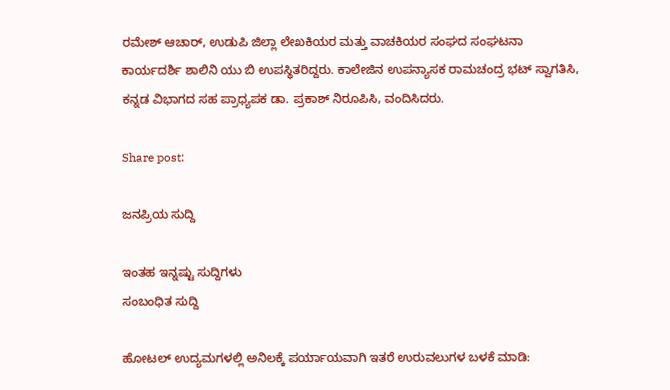ರಮೇಶ್ ಆಚಾರ್, ಉಡುಪಿ ಜಿಲ್ಲಾ ಲೇಖಕಿಯರ ಮತ್ತು ವಾಚಕಿಯರ ಸಂಘದ ಸಂಘಟನಾ ಕಾರ್ಯದರ್ಶಿ ಶಾಲಿನಿ ಯು ಬಿ ಉಪಸ್ಥಿತರಿದ್ದರು. ಕಾಲೇಜಿನ ಉಪನ್ಯಾಸಕ ರಾಮಚಂದ್ರ ಭಟ್ ಸ್ವಾಗತಿಸಿ, ಕನ್ನಡ ವಿಭಾಗದ ಸಹ ಪ್ರಾಧ್ಯಪಕ ಡಾ. ಪ್ರಕಾಶ್ ನಿರೂಪಿಸಿ, ವಂದಿಸಿದರು.

Share post:

ಜನಪ್ರಿಯ ಸುದ್ದಿ

ಇಂತಹ ಇನ್ನಷ್ಟು ಸುದ್ದಿಗಳು
ಸಂಬಂಧಿತ ಸುದ್ದಿ

ಹೋಟಲ್ ಉದ್ಯಮಗಳಲ್ಲಿ ಅನಿಲಕ್ಕೆ ಪರ್ಯಾಯವಾಗಿ ಇತರೆ ಉರುವಲುಗಳ ಬಳಕೆ ಮಾಡಿ: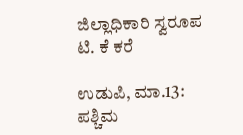ಜಿಲ್ಲಾಧಿಕಾರಿ ಸ್ವರೂಪ ಟಿ. ಕೆ ಕರೆ

ಉಡುಪಿ, ಮಾ.13: ಪಶ್ಚಿಮ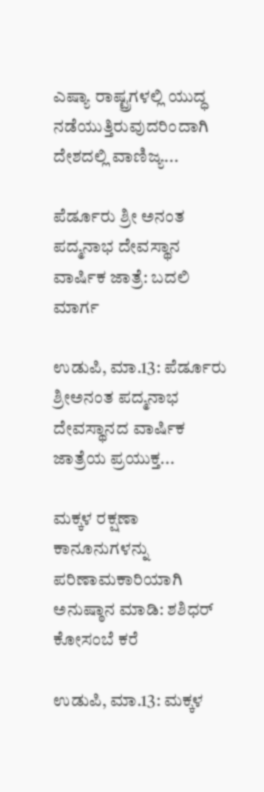ಎಷ್ಯಾ ರಾಷ್ಟ್ರಗಳಲ್ಲಿ ಯುದ್ಧ ನಡೆಯುತ್ತಿರುವುದರಿಂದಾಗಿ ದೇಶದಲ್ಲಿ ವಾಣಿಜ್ಯ...

ಪೆರ್ಡೂರು ಶ್ರೀ ಅನಂತ ಪದ್ಮನಾಭ ದೇವಸ್ಥಾನ ವಾರ್ಷಿಕ ಜಾತ್ರೆ: ಬದಲಿ ಮಾರ್ಗ

ಉಡುಪಿ, ಮಾ.13: ಪೆರ್ಡೂರು ಶ್ರೀಅನಂತ ಪದ್ಮನಾಭ ದೇವಸ್ಥಾನದ ವಾರ್ಷಿಕ ಜಾತ್ರೆಯ ಪ್ರಯುಕ್ತ...

ಮಕ್ಕಳ ರಕ್ಷಣಾ ಕಾನೂನುಗಳನ್ನು ಪರಿಣಾಮಕಾರಿಯಾಗಿ ಅನುಷ್ಠಾನ ಮಾಡಿ: ಶಶಿಧರ್ ಕೋಸಂಬೆ ಕರೆ

ಉಡುಪಿ, ಮಾ.13: ಮಕ್ಕಳ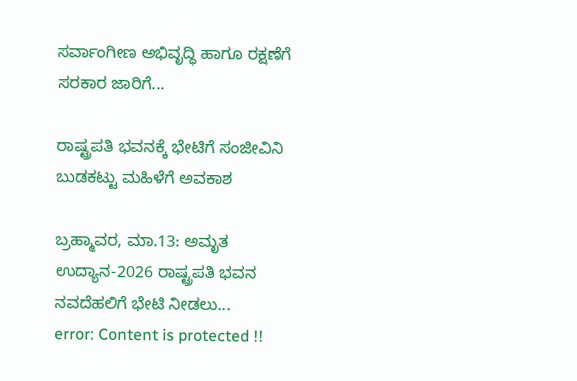ಸರ್ವಾಂಗೀಣ ಅಭಿವೃದ್ಧಿ ಹಾಗೂ ರಕ್ಷಣೆಗೆ ಸರಕಾರ ಜಾರಿಗೆ...

ರಾಷ್ಟ್ರಪತಿ ಭವನಕ್ಕೆ ಭೇಟಿಗೆ ಸಂಜೀವಿನಿ ಬುಡಕಟ್ಟು ಮಹಿಳೆಗೆ ಅವಕಾಶ

ಬ್ರಹ್ಮಾವರ, ಮಾ.13: ಅಮೃತ ಉದ್ಯಾನ-2026 ರಾಷ್ಟ್ರಪತಿ ಭವನ ನವದೆಹಲಿಗೆ ಭೇಟಿ ನೀಡಲು...
error: Content is protected !!